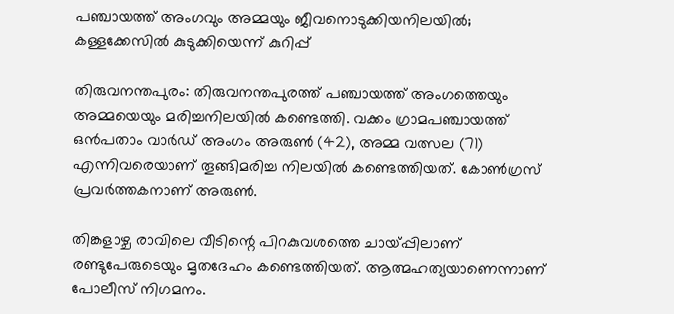പഞ്ചായത്ത് അംഗവും അമ്മയും ജീവനൊടുക്കിയനിലയിൽ; കള്ളക്കേസില്‍ കുടുക്കിയെന്ന് കുറിപ്പ്

തിരുവനന്തപുരം: തിരുവനന്തപുരത്ത് പഞ്ചായത്ത് അംഗത്തെയും അമ്മയെയും മരിച്ചനിലയില്‍ കണ്ടെത്തി. വക്കം ഗ്രാമപഞ്ചായത്ത് ഒന്‍പതാം വാര്‍ഡ് അംഗം അരുണ്‍ (42), അമ്മ വത്സല (71) എന്നിവരെയാണ് തൂങ്ങിമരിച്ച നിലയില്‍ കണ്ടെത്തിയത്. കോൺഗ്രസ് പ്രവർത്തകനാണ് അരുൺ.

തിങ്കളാഴ്ച രാവിലെ വീടിന്റെ പിറകുവശത്തെ ചായ്പ്പിലാണ് രണ്ടുപേരുടെയും മൃതദേഹം കണ്ടെത്തിയത്. ആത്മഹത്യയാണെന്നാണ് പോലീസ് നിഗമനം.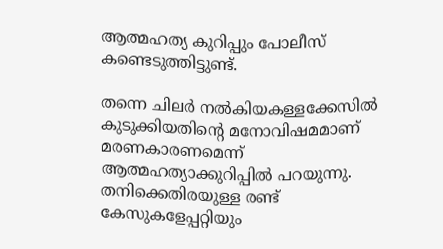ആത്മഹത്യ കുറിപ്പും പോലീസ് കണ്ടെടുത്തിട്ടുണ്ട്.

തന്നെ ചിലര്‍ നല്‍കിയകള്ളക്കേസില്‍ കുടുക്കിയതിന്റെ മനോവിഷമമാണ് മരണകാരണമെന്ന് ആത്മഹത്യാക്കുറിപ്പില്‍ പറയുന്നു. തനിക്കെതിരയുള്ള രണ്ട് കേസുകളേപ്പറ്റിയും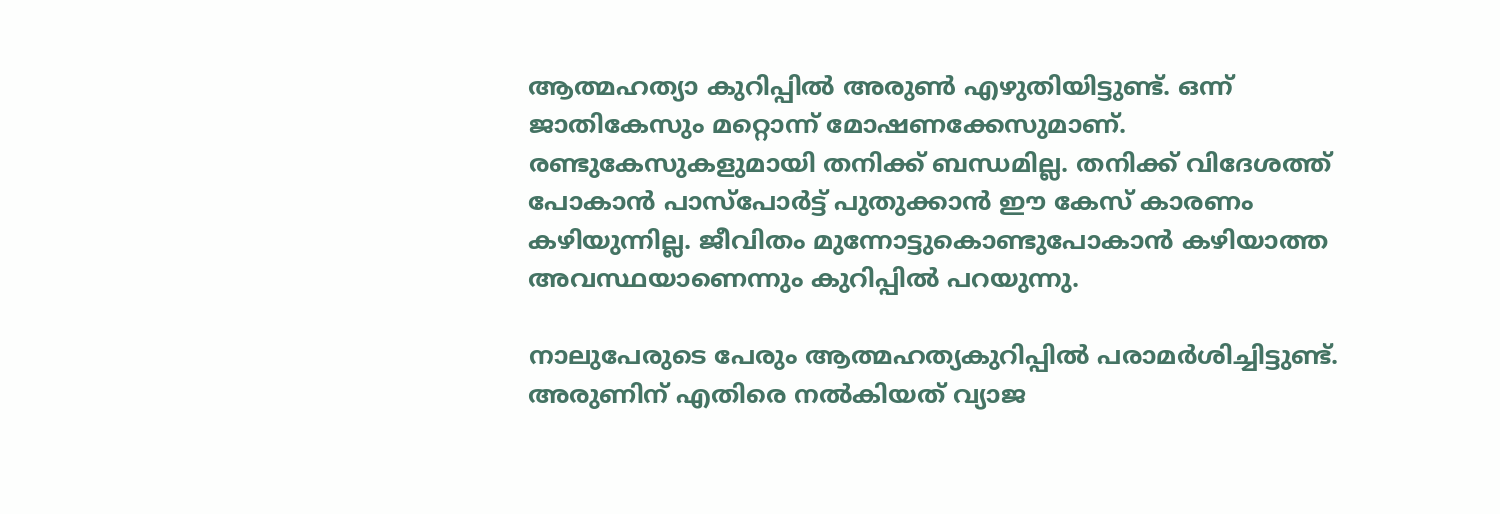ആത്മഹത്യാ കുറിപ്പില്‍ അരുണ്‍ എഴുതിയിട്ടുണ്ട്. ഒന്ന് ജാതികേസും മറ്റൊന്ന് മോഷണക്കേസുമാണ്. രണ്ടുകേസുകളുമായി തനിക്ക് ബന്ധമില്ല. തനിക്ക് വിദേശത്ത് പോകാന്‍ പാസ്‌പോര്‍ട്ട് പുതുക്കാന്‍ ഈ കേസ് കാരണം കഴിയുന്നില്ല. ജീവിതം മുന്നോട്ടുകൊണ്ടുപോകാന്‍ കഴിയാത്ത അവസ്ഥയാണെന്നും കുറിപ്പില്‍ പറയുന്നു.

നാലുപേരുടെ പേരും ആത്മഹത്യകുറിപ്പിൽ പരാമർശിച്ചിട്ടുണ്ട്. അരുണിന് എതിരെ നല്‍കിയത് വ്യാജ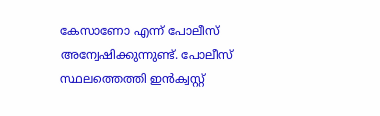കേസാണോ എന്ന് പോലീസ് അന്വേഷിക്കുന്നുണ്ട്. പോലീസ് സ്ഥലത്തെത്തി ഇന്‍ക്വസ്റ്റ്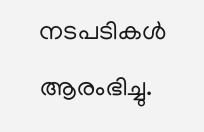നടപടികള്‍ ആരംഭിച്ചു.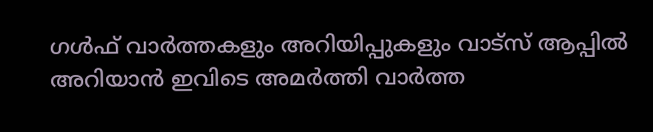ഗൾഫ് വാർത്തകളും അറിയിപ്പുകളും വാട്സ് ആപ്പിൽ അറിയാൻ ഇവിടെ അമർത്തി വാർത്ത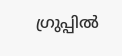ഗ്രുപ്പിൽ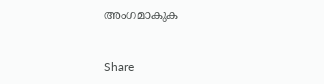അംഗമാകുക


Share